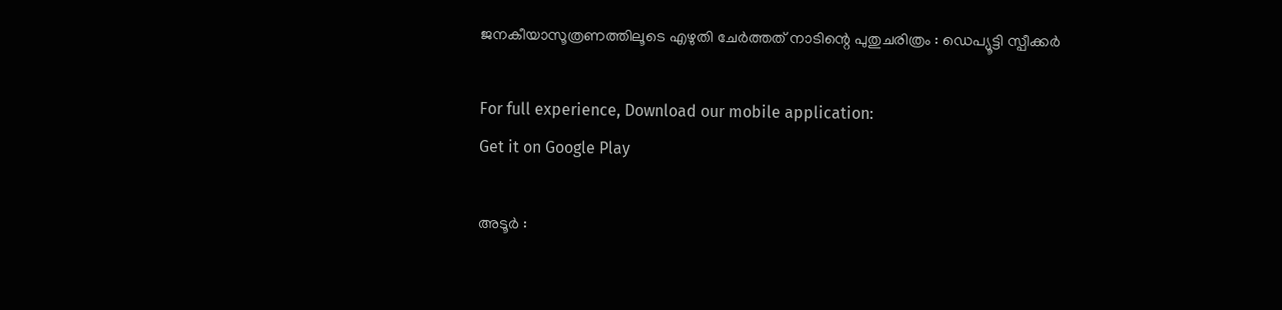ജനകീയാസൂത്രണത്തിലൂടെ എഴുതി ചേര്‍ത്തത് നാടിന്റെ പുതുചരിത്രം : ഡെപ്യൂട്ടി സ്പീക്കര്‍

For full experience, Download our mobile application:
Get it on Google Play

അടൂര്‍ :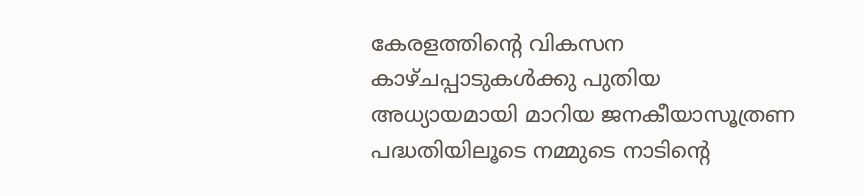കേരളത്തിന്റെ വികസന കാഴ്ചപ്പാടുകള്‍ക്കു പുതിയ അധ്യായമായി മാറിയ ജനകീയാസൂത്രണ പദ്ധതിയിലൂടെ നമ്മുടെ നാടിന്റെ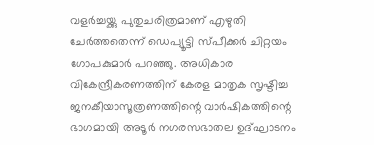വളര്‍ച്ചയ്ക്കു പുതുചരിത്രമാണ് എഴുതി ചേര്‍ത്തതെന്ന് ഡെപ്യൂട്ടി സ്പീക്കര്‍ ചിറ്റയം ഗോപകുമാര്‍ പറഞ്ഞു. അധികാര വികേന്ദ്രീകരണത്തിന് കേരള മാതൃക സൃഷ്ടിച്ച ജനകീയാസൂത്രണത്തിന്റെ വാര്‍ഷികത്തിന്റെ ഭാഗമായി അടൂര്‍ നഗരസഭാതല ഉദ്ഘാടനം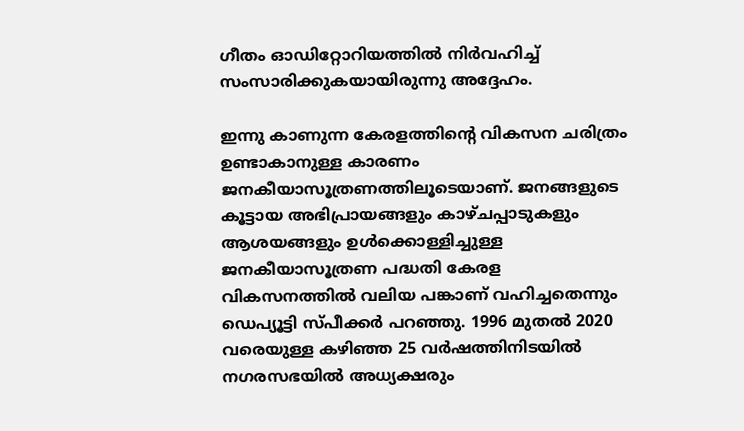ഗീതം ഓഡിറ്റോറിയത്തില്‍ നിര്‍വഹിച്ച് സംസാരിക്കുകയായിരുന്നു അദ്ദേഹം.

ഇന്നു കാണുന്ന കേരളത്തിന്റെ വികസന ചരിത്രം ഉണ്ടാകാനുള്ള കാരണം ജനകീയാസൂത്രണത്തിലൂടെയാണ്. ജനങ്ങളുടെ കൂട്ടായ അഭിപ്രായങ്ങളും കാഴ്ചപ്പാടുകളും ആശയങ്ങളും ഉള്‍ക്കൊള്ളിച്ചുള്ള ജനകീയാസൂത്രണ പദ്ധതി കേരള വികസനത്തില്‍ വലിയ പങ്കാണ് വഹിച്ചതെന്നും ഡെപ്യൂട്ടി സ്പീക്കര്‍ പറഞ്ഞു. 1996 മുതല്‍ 2020 വരെയുള്ള കഴിഞ്ഞ 25 വര്‍ഷത്തിനിടയില്‍ നഗരസഭയില്‍ അധ്യക്ഷരും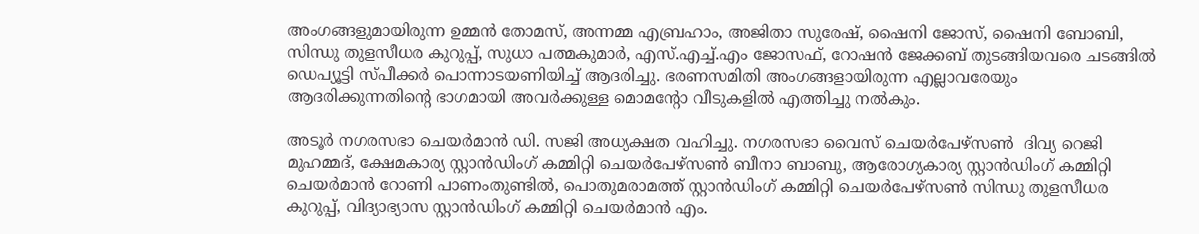അംഗങ്ങളുമായിരുന്ന ഉമ്മന്‍ തോമസ്, അന്നമ്മ എബ്രഹാം, അജിതാ സുരേഷ്, ഷൈനി ജോസ്, ഷൈനി ബോബി, സിന്ധു തുളസീധര കുറുപ്പ്, സുധാ പത്മകുമാര്‍, എസ്.എച്ച്.എം ജോസഫ്, റോഷന്‍ ജേക്കബ് തുടങ്ങിയവരെ ചടങ്ങില്‍ ഡെപ്യൂട്ടി സ്പീക്കര്‍ പൊന്നാടയണിയിച്ച് ആദരിച്ചു. ഭരണസമിതി അംഗങ്ങളായിരുന്ന എല്ലാവരേയും ആദരിക്കുന്നതിന്റെ ഭാഗമായി അവര്‍ക്കുള്ള മൊമന്റോ വീടുകളില്‍ എത്തിച്ചു നല്‍കും.

അടൂര്‍ നഗരസഭാ ചെയര്‍മാന്‍ ഡി. സജി അധ്യക്ഷത വഹിച്ചു. നഗരസഭാ വൈസ് ചെയര്‍പേഴ്സണ്‍  ദിവ്യ റെജി മുഹമ്മദ്, ക്ഷേമകാര്യ സ്റ്റാന്‍ഡിംഗ് കമ്മിറ്റി ചെയര്‍പേഴ്സണ്‍ ബീനാ ബാബു, ആരോഗ്യകാര്യ സ്റ്റാന്‍ഡിംഗ് കമ്മിറ്റി ചെയര്‍മാന്‍ റോണി പാണംതുണ്ടില്‍, പൊതുമരാമത്ത് സ്റ്റാന്‍ഡിംഗ് കമ്മിറ്റി ചെയര്‍പേഴ്സണ്‍ സിന്ധു തുളസീധര കുറുപ്പ്, വിദ്യാഭ്യാസ സ്റ്റാന്‍ഡിംഗ് കമ്മിറ്റി ചെയര്‍മാന്‍ എം.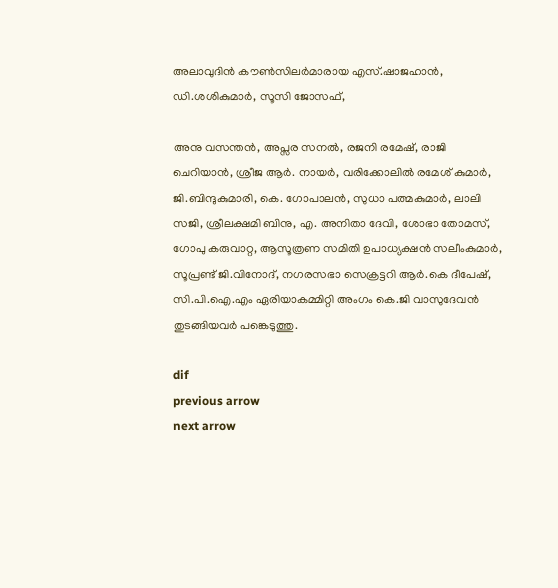അലാവുദിന്‍ കൗണ്‍സിലര്‍മാരായ എസ്.ഷാജഹാന്‍, ഡി.ശശികുമാര്‍, സൂസി ജോസഫ്,

അനു വസന്തന്‍, അപ്സര സനല്‍, രജനി രമേഷ്, രാജി ചെറിയാന്‍, ശ്രീജ ആര്‍. നായര്‍, വരിക്കോലില്‍ രമേശ് കുമാര്‍, ജി.ബിന്ദുകുമാരി, കെ. ഗോപാലന്‍, സുധാ പത്മകുമാര്‍, ലാലി സജി, ശ്രീലക്ഷമി ബിനു, എ. അനിതാ ദേവി, ശോഭാ തോമസ്, ഗോപു കരുവാറ്റ, ആസൂത്രണ സമിതി ഉപാധ്യക്ഷന്‍ സലീംകുമാര്‍, സൂപ്രണ്ട് ജി.വിനോദ്, നഗരസഭാ സെക്രട്ടറി ആര്‍.കെ ദീപേഷ്, സി.പി.ഐ.എം ഏരിയാകമ്മിറ്റി അംഗം കെ.ജി വാസുദേവന്‍ തുടങ്ങിയവര്‍ പങ്കെടുത്തു.

dif
previous arrow
next arrow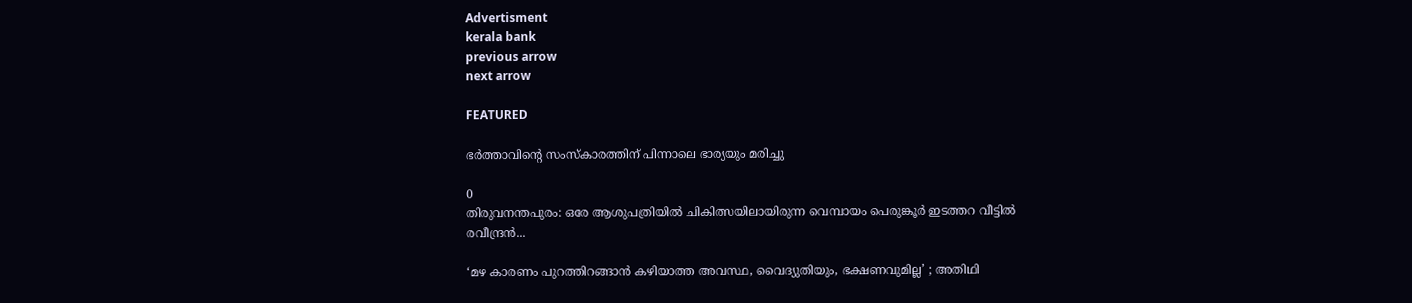Advertisment
kerala bank
previous arrow
next arrow

FEATURED

ഭർത്താവിന്‍റെ സംസ്കാരത്തിന് പിന്നാലെ ഭാര്യയും മരിച്ചു

0
തിരുവനന്തപുരം: ഒരേ ആശുപത്രിയിൽ ചികിത്സയിലായിരുന്ന വെമ്പായം പെരുങ്കൂർ ഇടത്തറ വീട്ടിൽ രവീന്ദ്രൻ...

‘മഴ കാരണം പുറത്തിറങ്ങാൻ കഴിയാത്ത അവസ്ഥ, വൈദ്യുതിയും, ഭക്ഷണവുമില്ല’ ; അതിഥി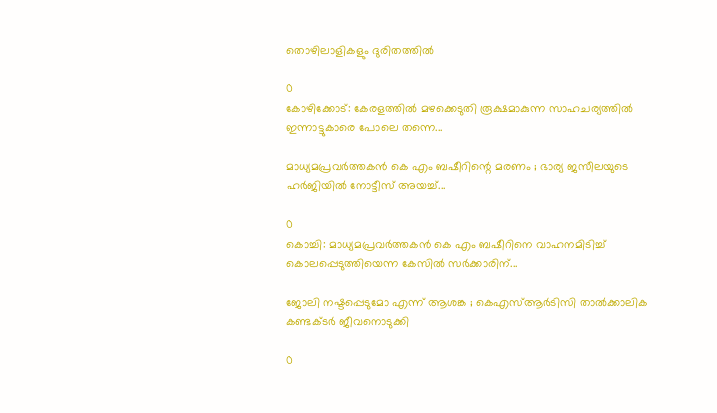തൊഴിലാളികളും ദുരിതത്തിൽ

0
കോഴിക്കോട്: കേരളത്തിൽ മഴക്കെടുതി രൂക്ഷമാകുന്ന സാഹചര്യത്തിൽ ഇന്നാട്ടുകാരെ പോലെ തന്നെ...

മാധ്യമപ്രവർത്തകൻ കെ എം ബഷീറിന്റെ മരണം ; ഭാര്യ ജസീലയുടെ ഹർജിയിൽ നോട്ടീസ് അയച്ച്...

0
കൊച്ചി: മാധ്യമപ്രവർത്തകൻ കെ എം ബഷീറിനെ വാഹനമിടിച്ച് കൊലപ്പെടുത്തിയെന്ന കേസിൽ സര്‍ക്കാരിന്...

ജോലി നഷ്ടപ്പെടുമോ എന്ന് ആശങ്ക ; കെഎസ്ആർടിസി താൽക്കാലിക കണ്ടക്ടർ ജീവനൊടുക്കി

0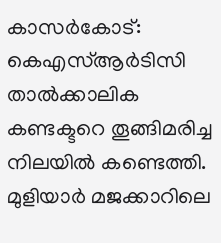കാസർകോട്: കെഎസ്ആർടിസി താൽക്കാലിക കണ്ടക്ടറെ തൂങ്ങിമരിച്ച നിലയിൽ കണ്ടെത്തി. മുളിയാർ മജക്കാറിലെ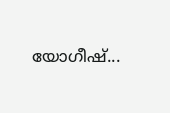യോഗീഷ്...